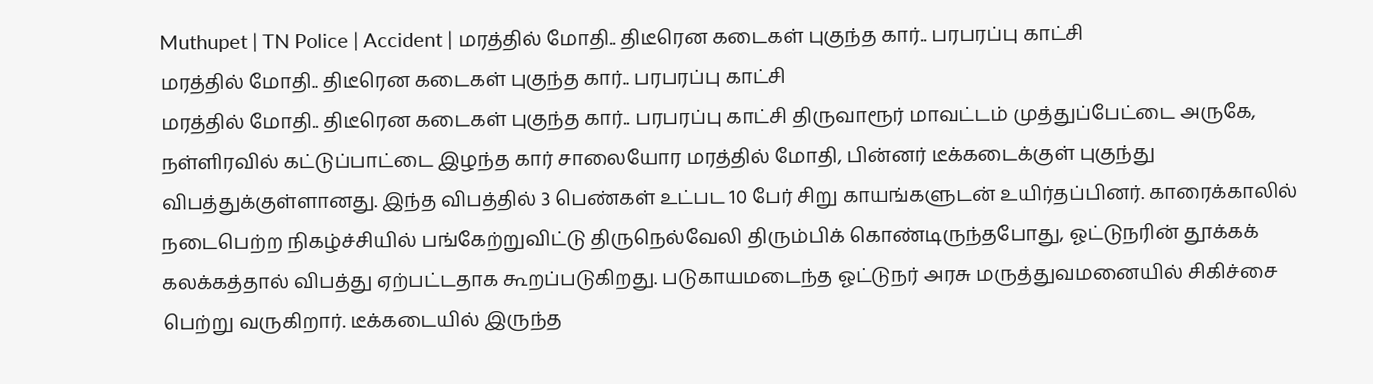Muthupet | TN Police | Accident | மரத்தில் மோதி.. திடீரென கடைகள் புகுந்த கார்.. பரபரப்பு காட்சி
மரத்தில் மோதி.. திடீரென கடைகள் புகுந்த கார்.. பரபரப்பு காட்சி
மரத்தில் மோதி.. திடீரென கடைகள் புகுந்த கார்.. பரபரப்பு காட்சி திருவாரூர் மாவட்டம் முத்துப்பேட்டை அருகே, நள்ளிரவில் கட்டுப்பாட்டை இழந்த கார் சாலையோர மரத்தில் மோதி, பின்னர் டீக்கடைக்குள் புகுந்து விபத்துக்குள்ளானது. இந்த விபத்தில் 3 பெண்கள் உட்பட 10 பேர் சிறு காயங்களுடன் உயிர்தப்பினர். காரைக்காலில் நடைபெற்ற நிகழ்ச்சியில் பங்கேற்றுவிட்டு திருநெல்வேலி திரும்பிக் கொண்டிருந்தபோது, ஓட்டுநரின் தூக்கக் கலக்கத்தால் விபத்து ஏற்பட்டதாக கூறப்படுகிறது. படுகாயமடைந்த ஓட்டுநர் அரசு மருத்துவமனையில் சிகிச்சை பெற்று வருகிறார். டீக்கடையில் இருந்த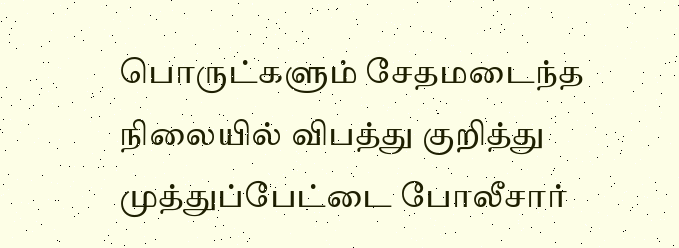பொருட்களும் சேதமடைந்த நிலையில் விபத்து குறித்து முத்துப்பேட்டை போலீசார்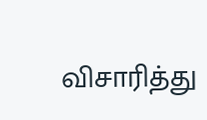விசாரித்து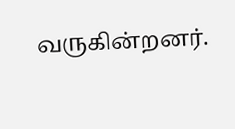வருகின்றனர்.